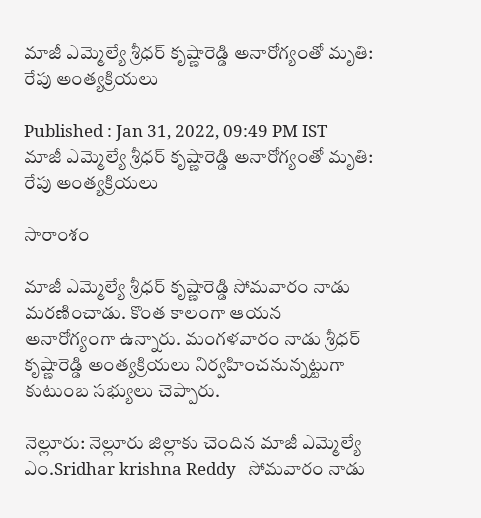మాజీ ఎమ్మెల్యే శ్రీధర్ కృష్ణారెడ్డి అనారోగ్యంతో మృతి: రేపు అంత్యక్రియలు

Published : Jan 31, 2022, 09:49 PM IST
మాజీ ఎమ్మెల్యే శ్రీధర్ కృష్ణారెడ్డి అనారోగ్యంతో మృతి: రేపు అంత్యక్రియలు

సారాంశం

మాజీ ఎమ్మెల్యే శ్రీధర్ కృష్ణారెడ్డి సోమవారం నాడు మరణించాడు. కొంత కాలంగా ఆయన అనారోగ్యంగా ఉన్నారు. మంగళవారం నాడు శ్రీధర్ కృష్ణారెడ్డి అంత్యక్రియలు నిర్వహించనున్నట్టుగా కుటుంబ సభ్యులు చెప్పారు.

నెల్లూరు: నెల్లూరు జిల్లాకు చెందిన మాజీ ఎమ్మెల్యే ఎం.Sridhar krishna Reddy   సోమవారం నాడు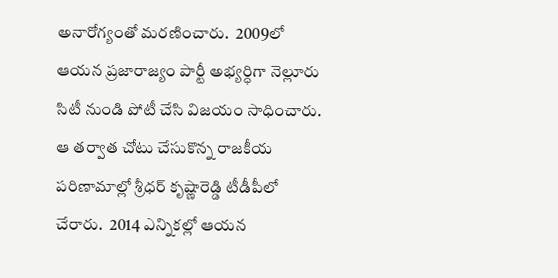అనారోగ్యంతో మరణించారు.  2009లో ఆయన ప్రజారాజ్యం పార్టీ అభ్యర్ధిగా నెల్లూరు సిటీ నుండి పోటీ చేసి విజయం సాధించారు. ఆ తర్వాత చోటు చేసుకొన్న రాజకీయ పరిణామాల్లో శ్రీధర్ కృష్ణారెడ్డి టీడీపీలో చేరారు.  2014 ఎన్నికల్లో ఆయన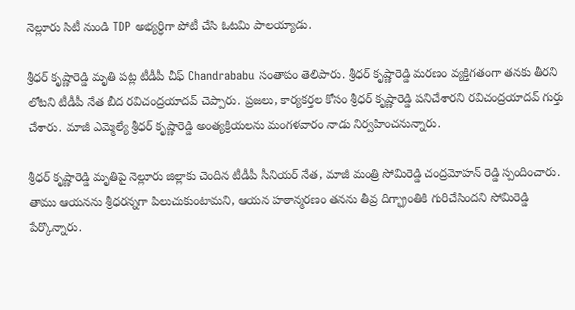నెల్లూరు సిటీ నుండి TDP అభ్యర్ధిగా పోటీ చేసి ఓటమి పాలయ్యాడు.

శ్రీధర్ కృష్ణారెడ్డి మృతి పట్ల టీడీపీ చీఫ్ Chandrababu సంతాపం తెలిపారు. శ్రీధర్ కృష్ణారెడ్డి మరణం వ్యక్తిగతంగా తనకు తీరని లోటని టీడీపీ నేత బీద రవిచంద్రయాదవ్ చెప్పారు. ప్రజలు, కార్యకర్తల కోసం శ్రీధర్ కృష్ణారెడ్డి పనిచేశారని రవిచంద్రయాదవ్ గుర్తు చేశారు. మాజీ ఎమ్మెల్యే శ్రీధర్ కృష్ణారెడ్డి అంత్యక్రియలను మంగళవారం నాడు నిర్వహించనున్నారు.

శ్రీధర్ కృష్ణారెడ్డి మృతిపై నెల్లూరు జిల్లాకు చెందిన టీడీపీ సీనియర్ నేత, మాజీ మంత్రి సోమిరెడ్డి చంద్రమోహన్ రెడ్డి స్పందించారు. తాము ఆయనను శ్రీధరన్నగా పిలుచుకుంటామని, ఆయన హఠాన్మరణం తనను తీవ్ర దిగ్భ్రాంతికి గురిచేసిందని సోమిరెడ్డి పేర్కొన్నారు.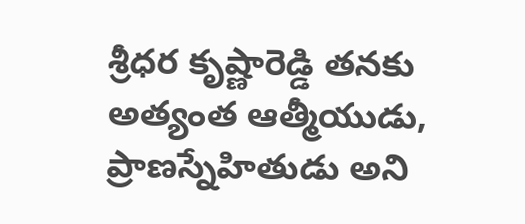శ్రీధర కృష్ణారెడ్డి తనకు అత్యంత ఆత్మీయుడు, ప్రాణస్నేహితుడు అని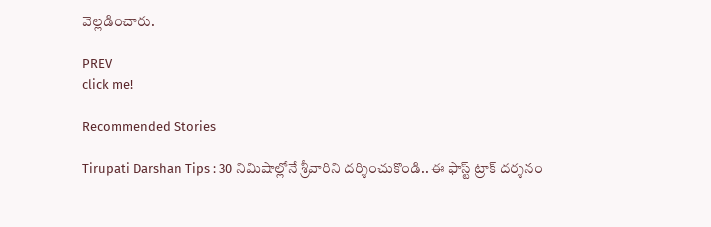వెల్లడించారు.

PREV
click me!

Recommended Stories

Tirupati Darshan Tips : 30 నిమిషాల్లోనే శ్రీవారిని దర్శించుకొండి.. ఈ ఫాస్ట్ ట్రాక్ దర్శనం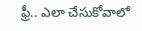ఫ్రీ.. ఎలా చేసుకోవాలో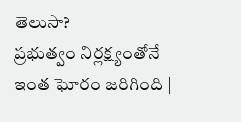తెలుసా?
ప్ర‌భుత్వం నిర్ల‌క్ష్యంతోనే ఇంత ఘోరం జరిగింది |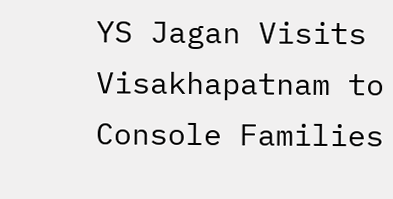YS Jagan Visits Visakhapatnam to Console Families